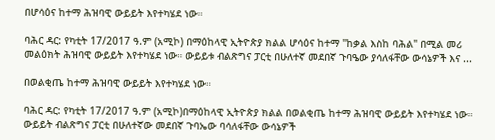በሆሳዕና ከተማ ሕዝባዊ ውይይት እየተካሄደ ነው።

ባሕር ዳር: የካቲት 17/2017 ዓ.ም (አሚኮ) በማዕከላዊ ኢትዮጵያ ክልል ሆሳዕና ከተማ "ከቃል እስከ ባሕል" በሚል መሪ መልዕክት ሕዝባዊ ውይይት እየተካሄደ ነው። ውይይቱ ብልጽግና ፓርቲ በሁለተኛ መደበኛ ጉባዔው ያሳለፋቸው ውሳኔዎች እና ...

በወልቂጤ ከተማ ሕዝባዊ ውይይት እየተካሄደ ነው።

ባሕር ዳር: የካቲት 17/2017 ዓ.ም (አሚኮ)በማዕከላዊ ኢትዮጵያ ክልል በወልቂጤ ከተማ ሕዝባዊ ውይይት እየተካሄደ ነው። ውይይት ብልጽግና ፓርቲ በሁለተኛው መደበኛ ጉባኤው ባሳለፋቸው ውሳኔዎች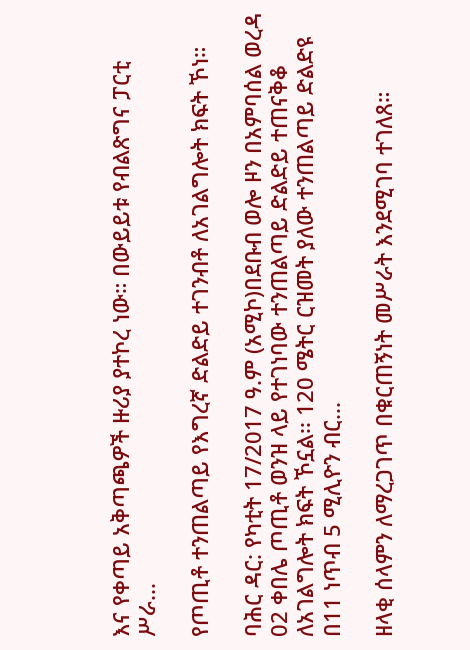እና የቀጣይ አቅጣጫዎች ዙሪያ ያተኮረ ነው። በውይይቱ የብልጽግና ፓርቲ ሥራ...

የጦጢቶ ተንጠልጣይ የእግረኛ ድልድይ ተገንብቶ ለአገልግሎት ክፍት ኾነ።

ባሕር ዳር: የካቲት 17/2017 ዓ.ም (አሚኮ)በደቡብ ወሎ ዞን በአምባሰል ወረዳ 02 ቀበሌ ጦጢቶ ወንዝ ላይ የተገነባው ተንጠልጣይ ድልድይ ተጠናቅቆ ለአገልግሎት ክፍት ኾኗል፡፡ 120 ሜትር ርዝመት ያለው ተንጠልጣይ ድልድዩ በ11 ነጥብ 5 ሚሊዮን ብር...

ዘላቂ ሰላምን ለማረጋገጥ በቁርጠኝነት መሥራት እንደሚገባ ተገለጸ።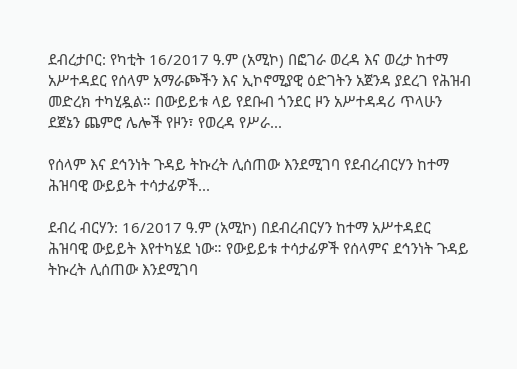ደብረታቦር: የካቲት 16/2017 ዓ.ም (አሚኮ) በፎገራ ወረዳ እና ወረታ ከተማ አሥተዳደር የሰላም አማራጮችን እና ኢኮኖሚያዊ ዕድገትን አጀንዳ ያደረገ የሕዝብ መድረክ ተካሂዷል። በውይይቱ ላይ የደቡብ ጎንደር ዞን አሥተዳዳሪ ጥላሁን ደጀኔን ጨምሮ ሌሎች የዞን፣ የወረዳ የሥራ...

የሰላም እና ደኅንነት ጉዳይ ትኩረት ሊሰጠው እንደሚገባ የደብረብርሃን ከተማ ሕዝባዊ ውይይት ተሳታፊዎች...

ደብረ ብርሃን: 16/2017 ዓ.ም (አሚኮ) በደብረብርሃን ከተማ አሥተዳደር ሕዝባዊ ውይይት እየተካሄደ ነው። የውይይቱ ተሳታፊዎች የሰላምና ደኅንነት ጉዳይ ትኩረት ሊሰጠው እንደሚገባ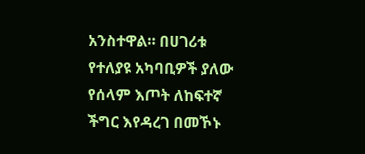አንስተዋል። በሀገሪቱ የተለያዩ አካባቢዎች ያለው የሰላም እጦት ለከፍተኛ ችግር እየዳረገ በመኾኑ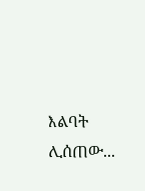እልባት ሊሰጠው...